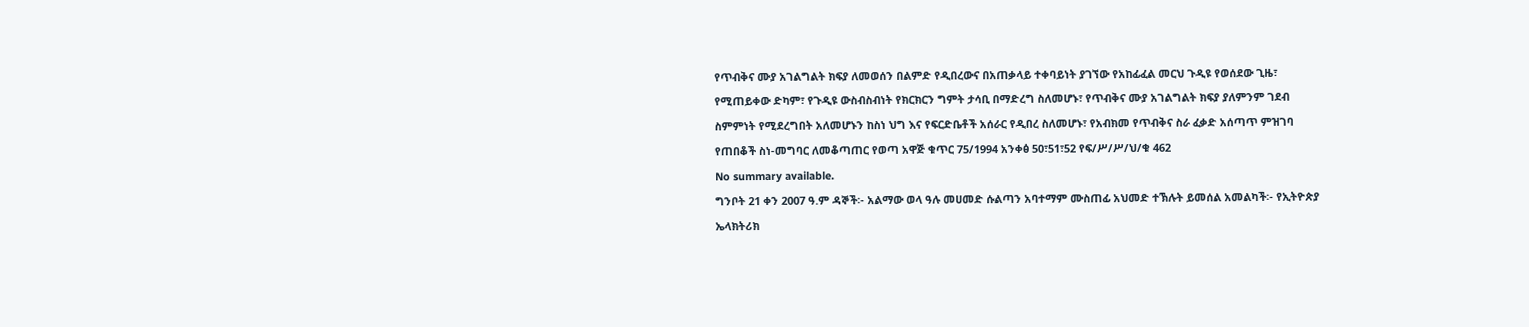የጥብቅና ሙያ አገልግልት ክፍያ ለመወሰን በልምድ የዲበረውና በአጠቃላይ ተቀባይነት ያገኘው የአከፊፈል መርህ ጉዲዩ የወሰደው ጊዜ፣ የሚጠይቀው ድካም፣ የጉዲዩ ውስብስብነት የክርክርን ግምት ታሳቢ በማድረግ ስለመሆኑ፣ የጥብቅና ሙያ አገልግልት ክፍያ ያለምንም ገደብ ስምምነት የሚደረግበት አለመሆኑን ከስነ ህግ እና የፍርድቤቶች አሰራር የዲበረ ስለመሆኑ፣ የአብክመ የጥብቅና ስራ ፈቃድ አሰጣጥ ምዝገባ የጠበቆች ስነ-መግባር ለመቆጣጠር የወጣ አዋጅ ቁጥር 75/1994 አንቀፅ 50፣51፣52 የፍ/ሥ/ሥ/ህ/ቁ 462
No summary available.
ግንቦት 21 ቀን 2007 ዓ.ም ዳኞች፡- አልማው ወላ ዓሉ መሀመድ ሱልጣን አባተማም ሙስጠፊ አህመድ ተኽሉት ይመሰል አመልካች፡- የኢትዮጵያ ኤላክትሪክ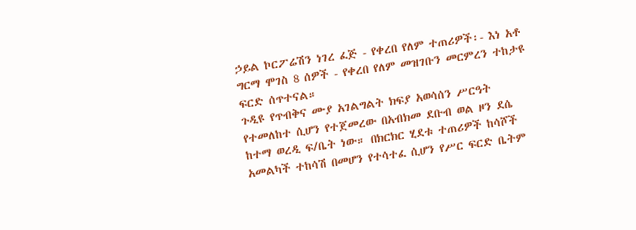ኃይል ኮርፖሬሽን ነገረ ፈጅ - የቀረበ የለም ተጠሪዎች፡- እነ አቶ ግርማ ሞገስ 8 ሰዎች - የቀረበ የለም መዝገቡን መርምረን ተከታዩ ፍርድ ሰጥተናል።
ጉዲዩ የጥብቅና ሙያ አገልግልት ክፍያ አወሳሰን ሥርዓት የተመለከተ ሲሆን የተጀመረው በአብክመ ደቡብ ወል ዞን ደሴ ከተማ ወረዲ ፍ/ቤት ነው። በክርክር ሂደቱ ተጠሪዎች ከሳሾች አመልካች ተከሳሽ በመሆን የተሳተፈ ሲሆን የሥር ፍርድ ቤትም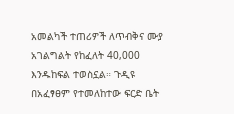አመልካች ተጠሪዎች ለጥብቅና ሙያ አገልግልት የከፈለት 40,000 እንዱከፍል ተወስኗል። ጉዲዩ በአፈፃፀም የተመለከተው ፍርድ ቤት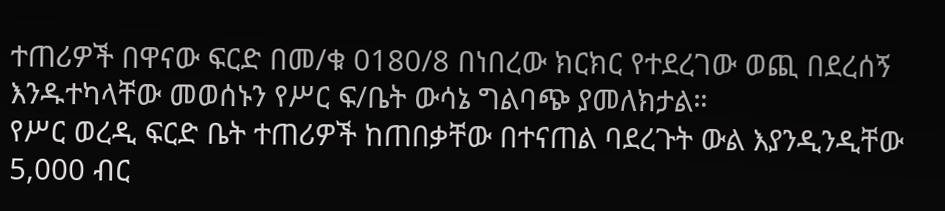ተጠሪዎች በዋናው ፍርድ በመ/ቁ 0180/8 በነበረው ክርክር የተደረገው ወጪ በደረሰኝ እንዱተካላቸው መወሰኑን የሥር ፍ/ቤት ውሳኔ ግልባጭ ያመለክታል።
የሥር ወረዲ ፍርድ ቤት ተጠሪዎች ከጠበቃቸው በተናጠል ባደረጉት ውል እያንዲንዲቸው 5,000 ብር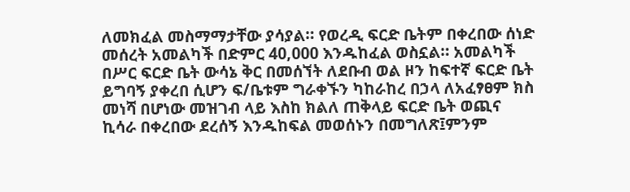ለመክፈል መስማማታቸው ያሳያል። የወረዲ ፍርድ ቤትም በቀረበው ሰነድ መሰረት አመልካች በድምር 40,000 እንዱከፈል ወስኗል። አመልካች በሥር ፍርድ ቤት ውሳኔ ቅር በመሰኘት ለደቡብ ወል ዞን ከፍተኛ ፍርድ ቤት ይግባኝ ያቀረበ ሲሆን ፍ/ቤቱም ግራቀኙን ካከራከረ በኃላ ለአፈፃፀም ክስ መነሻ በሆነው መዝገብ ላይ እስከ ክልለ ጠቅላይ ፍርድ ቤት ወጪና ኪሳራ በቀረበው ደረሰኝ እንዱከፍል መወሰኑን በመግለጽ፤ምንም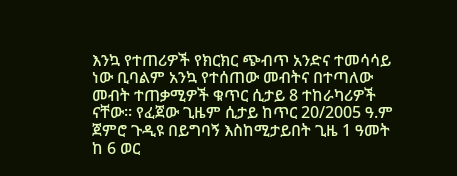እንኳ የተጠሪዎች የክርክር ጭብጥ አንድና ተመሳሳይ ነው ቢባልም አንኳ የተሰጠው መብትና በተጣለው መብት ተጠቃሚዎች ቁጥር ሲታይ 8 ተከራካሪዎች ናቸው። የፈጀው ጊዜም ሲታይ ከጥር 20/2005 ዓ.ም ጀምሮ ጉዲዩ በይግባኝ እስከሚታይበት ጊዜ 1 ዓመት ከ 6 ወር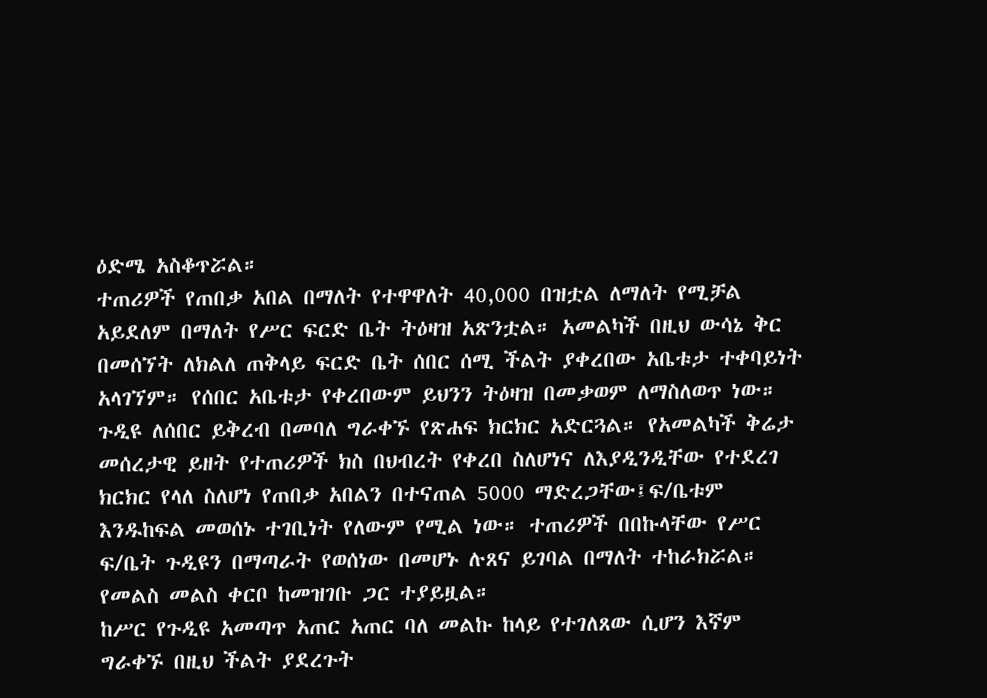ዕድሜ አስቆጥሯል።
ተጠሪዎች የጠበቃ አበል በማለት የተዋዋለት 40,000 በዝቷል ለማለት የሚቻል አይደለም በማለት የሥር ፍርድ ቤት ትዕዛዝ አጽንቷል። አመልካች በዚህ ውሳኔ ቅር በመሰኘት ለክልለ ጠቅላይ ፍርድ ቤት ሰበር ሰሚ ችልት ያቀረበው አቤቱታ ተቀባይነት አላገኘም። የሰበር አቤቱታ የቀረበውም ይህንን ትዕዛዝ በመቃወም ለማስለወጥ ነው። ጉዲዩ ለሰበር ይቅረብ በመባለ ግራቀኙ የጽሐፍ ክርክር አድርጓል። የአመልካች ቅሬታ መሰረታዊ ይዘት የተጠሪዎች ክስ በህብረት የቀረበ ስለሆነና ለእያዲንዲቸው የተደረገ ክርክር የላለ ስለሆነ የጠበቃ አበልን በተናጠል 5000 ማድረጋቸው፤ፍ/ቤቱም እንዱከፍል መወሰኑ ተገቢነት የለውም የሚል ነው። ተጠሪዎች በበኩላቸው የሥር ፍ/ቤት ጉዲዩን በማጣራት የወሰነው በመሆኑ ሉጸና ይገባል በማለት ተከራክሯል። የመልስ መልስ ቀርቦ ከመዝገቡ ጋር ተያይዟል።
ከሥር የጉዲዩ አመጣጥ አጠር አጠር ባለ መልኩ ከላይ የተገለጸው ሲሆን እኛም ግራቀኙ በዚህ ችልት ያደረጉት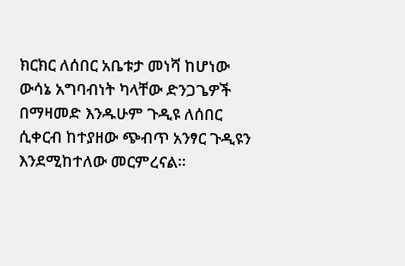ክርክር ለሰበር አቤቱታ መነሻ ከሆነው ውሳኔ አግባብነት ካላቸው ድንጋጌዎች በማዛመድ እንዱሁም ጉዲዩ ለሰበር ሲቀርብ ከተያዘው ጭብጥ አንፃር ጉዲዩን እንደሚከተለው መርምረናል።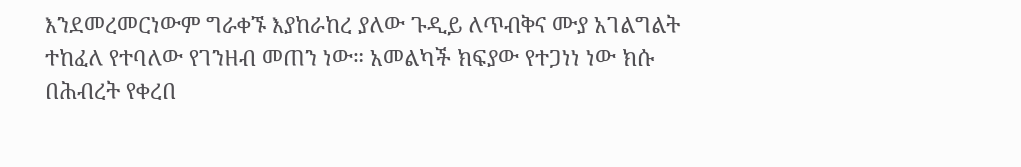እንደመረመርነውም ግራቀኙ እያከራከረ ያለው ጉዲይ ለጥብቅና ሙያ አገልግልት ተከፈለ የተባለው የገንዘብ መጠን ነው። አመልካች ክፍያው የተጋነነ ነው ክሱ በሕብረት የቀረበ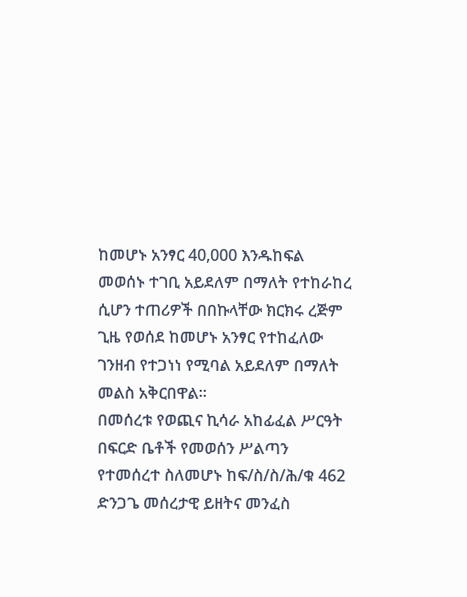ከመሆኑ አንፃር 40,000 እንዱከፍል መወሰኑ ተገቢ አይደለም በማለት የተከራከረ ሲሆን ተጠሪዎች በበኩላቸው ክርክሩ ረጅም ጊዜ የወሰደ ከመሆኑ አንፃር የተከፈለው ገንዘብ የተጋነነ የሚባል አይደለም በማለት መልስ አቅርበዋል።
በመሰረቱ የወጪና ኪሳራ አከፊፈል ሥርዓት በፍርድ ቤቶች የመወሰን ሥልጣን የተመሰረተ ስለመሆኑ ከፍ/ስ/ስ/ሕ/ቁ 462 ድንጋጌ መሰረታዊ ይዘትና መንፈስ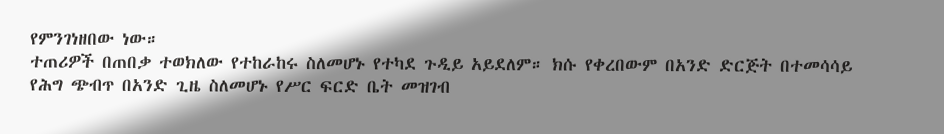የምንገነዘበው ነው።
ተጠሪዎች በጠበቃ ተወክለው የተከራከሩ ስለመሆኑ የተካደ ጉዲይ አይደለም። ክሱ የቀረበውም በአንድ ድርጅት በተመሳሳይ የሕግ ጭብጥ በአንድ ጊዜ ስለመሆኑ የሥር ፍርድ ቤት መዝገብ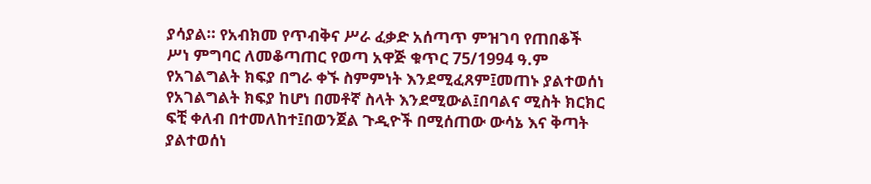ያሳያል። የአብክመ የጥብቅና ሥራ ፈቃድ አሰጣጥ ምዝገባ የጠበቆች ሥነ ምግባር ለመቆጣጠር የወጣ አዋጅ ቁጥር 75/1994 ዓ.ም የአገልግልት ክፍያ በግራ ቀኙ ስምምነት እንደሚፈጸም፤መጠኑ ያልተወሰነ የአገልግልት ክፍያ ከሆነ በመቶኛ ስላት እንደሚውል፤በባልና ሚስት ክርክር ፍቺ ቀለብ በተመለከተ፤በወንጀል ጉዲዮች በሚሰጠው ውሳኔ እና ቅጣት ያልተወሰነ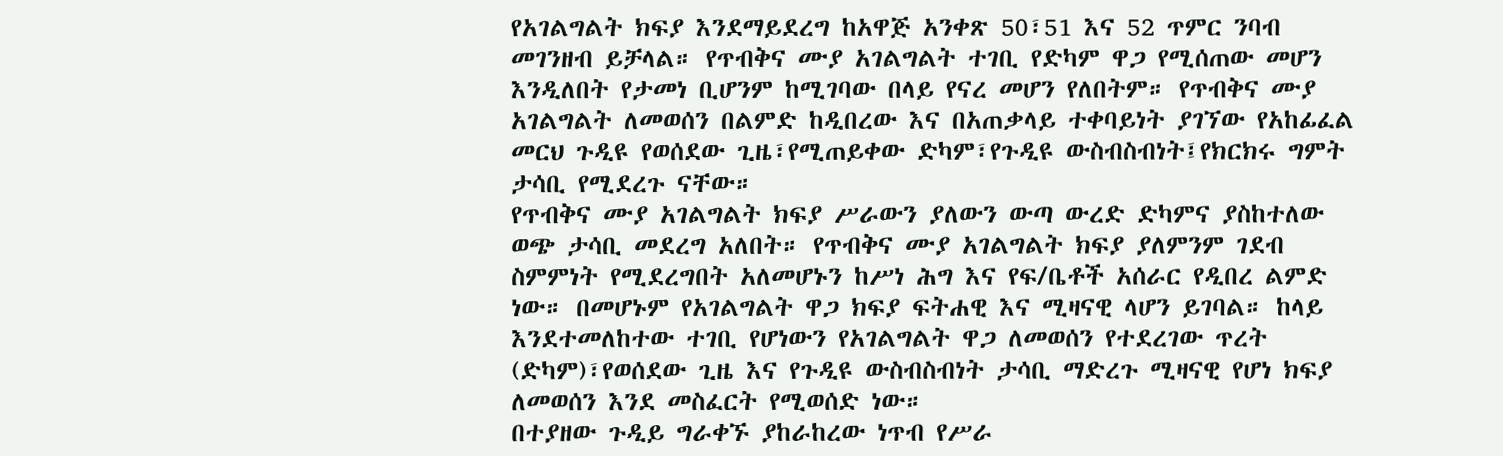የአገልግልት ክፍያ እንደማይደረግ ከአዋጅ አንቀጽ 50፣51 እና 52 ጥምር ንባብ መገንዘብ ይቻላል። የጥብቅና ሙያ አገልግልት ተገቢ የድካም ዋጋ የሚሰጠው መሆን እንዲለበት የታመነ ቢሆንም ከሚገባው በላይ የናረ መሆን የለበትም። የጥብቅና ሙያ አገልግልት ለመወሰን በልምድ ከዲበረው እና በአጠቃላይ ተቀባይነት ያገኘው የአከፊፈል መርህ ጉዲዩ የወሰደው ጊዜ፣የሚጠይቀው ድካም፣የጉዲዩ ውስብስብነት፤የክርክሩ ግምት ታሳቢ የሚደረጉ ናቸው።
የጥብቅና ሙያ አገልግልት ክፍያ ሥራውን ያለውን ውጣ ውረድ ድካምና ያስከተለው ወጭ ታሳቢ መደረግ አለበት። የጥብቅና ሙያ አገልግልት ክፍያ ያለምንም ገደብ ስምምነት የሚደረግበት አለመሆኑን ከሥነ ሕግ እና የፍ/ቤቶች አሰራር የዲበረ ልምድ ነው። በመሆኑም የአገልግልት ዋጋ ክፍያ ፍትሐዊ እና ሚዛናዊ ላሆን ይገባል። ከላይ እንደተመለከተው ተገቢ የሆነውን የአገልግልት ዋጋ ለመወሰን የተደረገው ጥረት (ድካም)፣የወሰደው ጊዜ እና የጉዲዩ ውስብስብነት ታሳቢ ማድረጉ ሚዛናዊ የሆነ ክፍያ ለመወሰን እንደ መስፈርት የሚወሰድ ነው።
በተያዘው ጉዲይ ግራቀኙ ያከራከረው ነጥብ የሥራ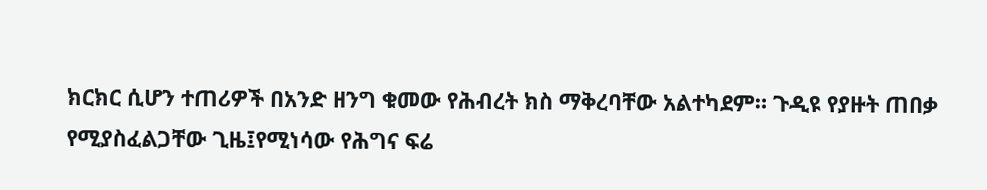ክርክር ሲሆን ተጠሪዎች በአንድ ዘንግ ቁመው የሕብረት ክስ ማቅረባቸው አልተካደም። ጉዲዩ የያዙት ጠበቃ የሚያስፈልጋቸው ጊዜ፤የሚነሳው የሕግና ፍሬ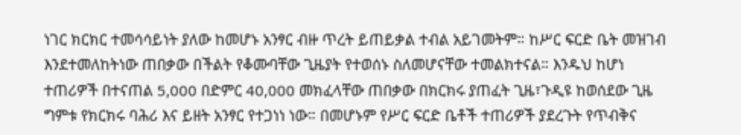ነገር ክርክር ተመሳሳይነት ያለው ከመሆኑ አንፃር ብዙ ጥረት ይጠይቃል ተብል አይገመትም። ከሥር ፍርድ ቤት መዝገብ እንደተመለከትነው ጠበቃው በችልት የቆሙባቸው ጊዜያት የተወሰኑ ስለመሆናቸው ተመልክተናል። እንዱህ ከሆነ ተጠሪዎች በተናጠል 5,000 በድምር 40,000 መክፈላቸው ጠበቃው በክርክሩ ያጠፈት ጊዜ፣ጉዲዩ ከወሰደው ጊዜ ግምቱ የክርክሩ ባሕሪ እና ይዘት አንፃር የተጋነነ ነው። በመሆኑም የሥር ፍርድ ቤቶች ተጠሪዎች ያደረጉት የጥብቅና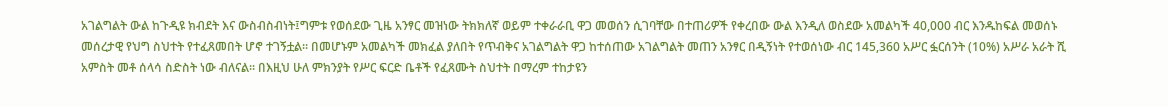አገልግልት ውል ከጉዲዩ ክብደት እና ውስብስብነት፤ግምቱ የወሰደው ጊዜ አንፃር መዝነው ትክክለኛ ወይም ተቀራራቢ ዋጋ መወሰን ሲገባቸው በተጠሪዎች የቀረበው ውል እንዲለ ወስደው አመልካች 40,000 ብር እንዱከፍል መወሰኑ መሰረታዊ የህግ ስህተት የተፈጸመበት ሆኖ ተገኝቷል። በመሆኑም አመልካች መክፈል ያለበት የጥብቅና አገልግልት ዋጋ ከተሰጠው አገልግልት መጠን አንፃር በዲኝነት የተወሰነው ብር 145,360 አሥር ፏርሰንት (10%) አሥራ አራት ሺ አምስት መቶ ሰላሳ ስድስት ነው ብለናል። በእዚህ ሁለ ምክንያት የሥር ፍርድ ቤቶች የፈጸሙት ስህተት በማረም ተከታዩን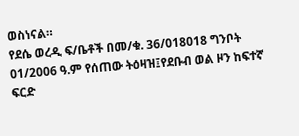ወስነናል።
የደሴ ወረዲ ፍ/ቤቶች በመ/ቁ. 36/018018 ግንቦት 01/2006 ዓ.ም የሰጠው ትዕዛዝ፤የደቡብ ወል ዞን ከፍተኛ ፍርድ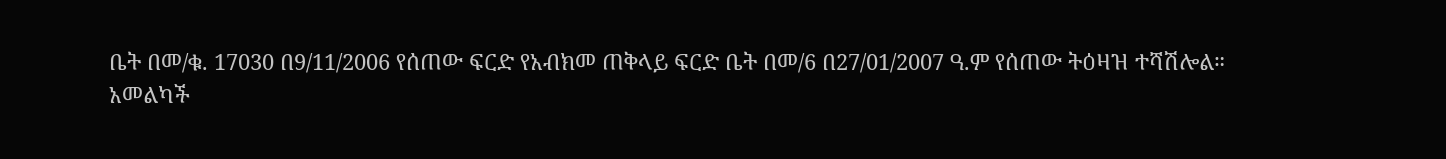ቤት በመ/ቁ. 17030 በ9/11/2006 የሰጠው ፍርድ የአብክመ ጠቅላይ ፍርድ ቤት በመ/6 በ27/01/2007 ዓ.ም የሰጠው ትዕዛዝ ተሻሽሎል።
አመልካች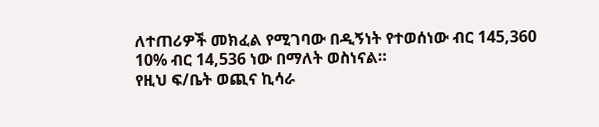ለተጠሪዎች መክፈል የሚገባው በዲኝነት የተወሰነው ብር 145,360 10% ብር 14,536 ነው በማለት ወስነናል።
የዚህ ፍ/ቤት ወጪና ኪሳራ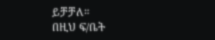ይቻቻለ።
በዚህ ፍ/ቤት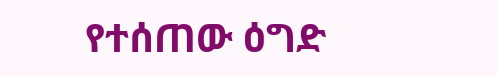የተሰጠው ዕግድ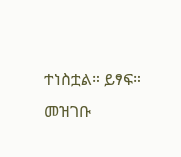ተነስቷል። ይፃፍ።
መዝገቡ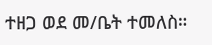ተዘጋ ወደ መ/ቤት ተመለስ።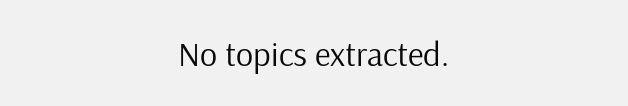No topics extracted.